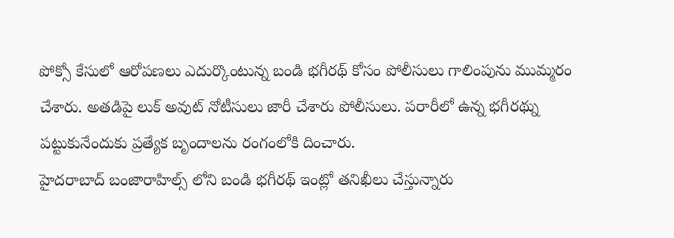పోక్సో కేసులో ఆరోపణలు ఎదుర్కొంటున్న బండి భగీరథ్ కోసం పోలీసులు గాలింపును ముమ్మరం చేశారు. అతడిపై లుక్ అవుట్ నోటీసులు జారీ చేశారు పోలీసులు. పరారీలో ఉన్న భగీరథ్ను పట్టుకునేందుకు ప్రత్యేక బృందాలను రంగంలోకి దించారు.
హైదరాబాద్ బంజారాహిల్స్ లోని బండి భగీరథ్ ఇంట్లో తనిఖీలు చేస్తున్నారు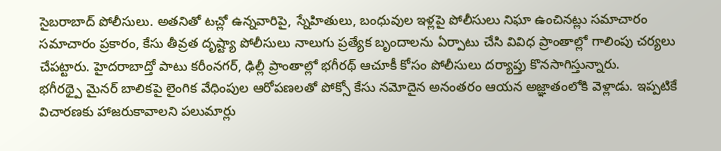సైబరాబాద్ పోలీసులు. అతనితో టచ్లో ఉన్నవారిపై, స్నేహితులు, బంధువుల ఇళ్లపై పోలీసులు నిఘా ఉంచినట్లు సమాచారం
సమాచారం ప్రకారం, కేసు తీవ్రత దృష్ట్యా పోలీసులు నాలుగు ప్రత్యేక బృందాలను ఏర్పాటు చేసి వివిధ ప్రాంతాల్లో గాలింపు చర్యలు చేపట్టారు. హైదరాబాద్తో పాటు కరీంనగర్, ఢిల్లీ ప్రాంతాల్లో భగీరథ్ ఆచూకీ కోసం పోలీసులు దర్యాప్తు కొనసాగిస్తున్నారు.
భగీరథ్పై మైనర్ బాలికపై లైంగిక వేధింపుల ఆరోపణలతో పోక్సో కేసు నమోదైన అనంతరం ఆయన అజ్ఞాతంలోకి వెళ్లాడు. ఇప్పటికే విచారణకు హాజరుకావాలని పలుమార్లు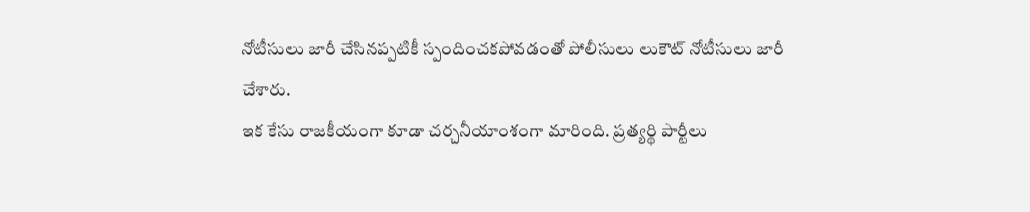నోటీసులు జారీ చేసినప్పటికీ స్పందించకపోవడంతో పోలీసులు లుకౌట్ నోటీసులు జారీ చేశారు.
ఇక కేసు రాజకీయంగా కూడా చర్చనీయాంశంగా మారింది. ప్రత్యర్థి పార్టీలు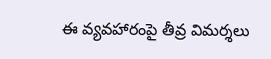ఈ వ్యవహారంపై తీవ్ర విమర్శలు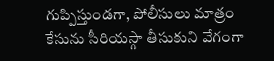గుప్పిస్తుండగా, పోలీసులు మాత్రం కేసును సీరియస్గా తీసుకుని వేగంగా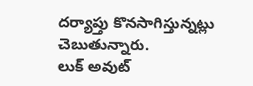దర్యాప్తు కొనసాగిస్తున్నట్లు చెబుతున్నారు.
లుక్ అవుట్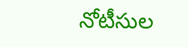నోటీసుల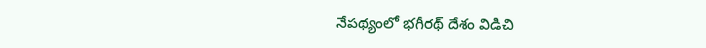నేపథ్యంలో భగీరథ్ దేశం విడిచి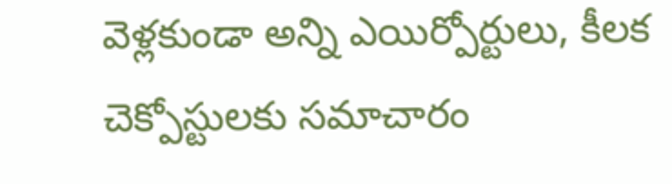వెళ్లకుండా అన్ని ఎయిర్పోర్టులు, కీలక చెక్పోస్టులకు సమాచారం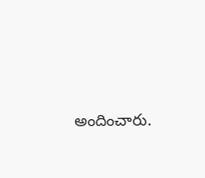అందించారు.